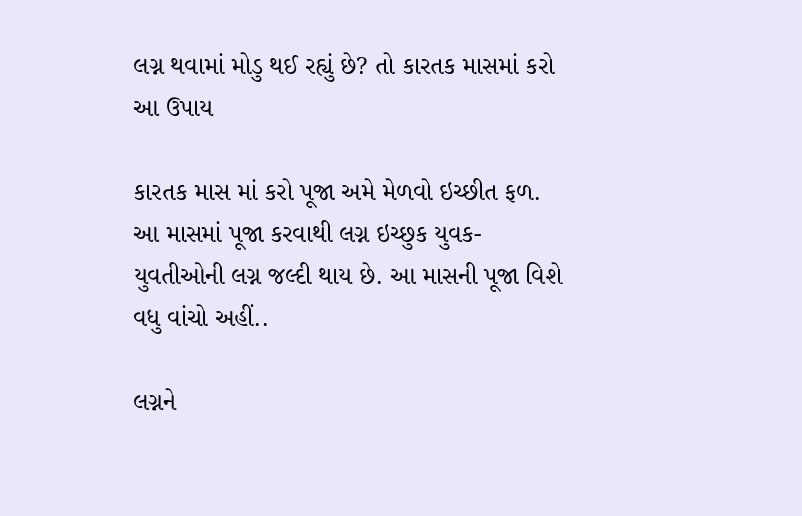લગ્ન થવામાં મોડુ થઈ રહ્યું છે? તો કારતક માસમાં કરો આ ઉપાય

કારતક માસ માં કરો પૂજા અમે મેળવો ઇચ્છીત ફળ. આ માસમાં પૂજા કરવાથી લગ્ન ઇચ્છુક યુવક-યુવતીઓની લગ્ન જલ્દી થાય છે. આ માસની પૂજા વિશે વધુ વાંચો અહીં..

લગ્નને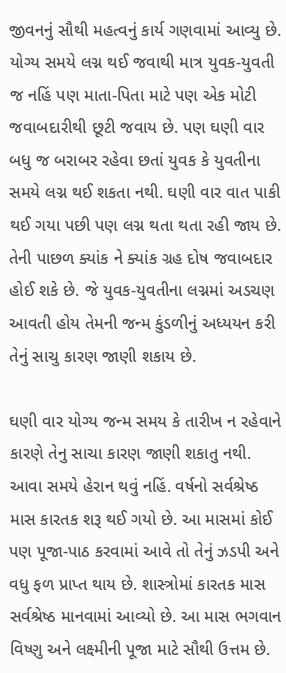જીવનનું સૌથી મહત્વનું કાર્ય ગણવામાં આવ્યુ છે. યોગ્ય સમયે લગ્ન થઈ જવાથી માત્ર યુવક-યુવતી જ નહિં પણ માતા-પિતા માટે પણ એક મોટી જવાબદારીથી છૂટી જવાય છે. પણ ઘણી વાર બધુ જ બરાબર રહેવા છતાં યુવક કે યુવતીના સમયે લગ્ન થઈ શકતા નથી. ઘણી વાર વાત પાકી થઈ ગયા પછી પણ લગ્ન થતા થતા રહી જાય છે. તેની પાછળ ક્યાંક ને ક્યાંક ગ્રહ દોષ જવાબદાર હોઈ શકે છે. જે યુવક-યુવતીના લગ્નમાં અડચણ આવતી હોય તેમની જન્મ કુંડળીનું અધ્યયન કરી તેનું સાચુ કારણ જાણી શકાય છે.

ઘણી વાર યોગ્ય જન્મ સમય કે તારીખ ન રહેવાને કારણે તેનુ સાચા કારણ જાણી શકાતુ નથી. આવા સમયે હેરાન થવું નહિં. વર્ષનો સર્વશ્રેષ્ઠ માસ કારતક શરૂ થઈ ગયો છે. આ માસમાં કોઈ પણ પૂજા-પાઠ કરવામાં આવે તો તેનું ઝડપી અને વધુ ફળ પ્રાપ્ત થાય છે. શાસ્ત્રોમાં કારતક માસ સર્વશ્રેષ્ઠ માનવામાં આવ્યો છે. આ માસ ભગવાન વિષ્ણુ અને લક્ષ્મીની પૂજા માટે સૌથી ઉત્તમ છે.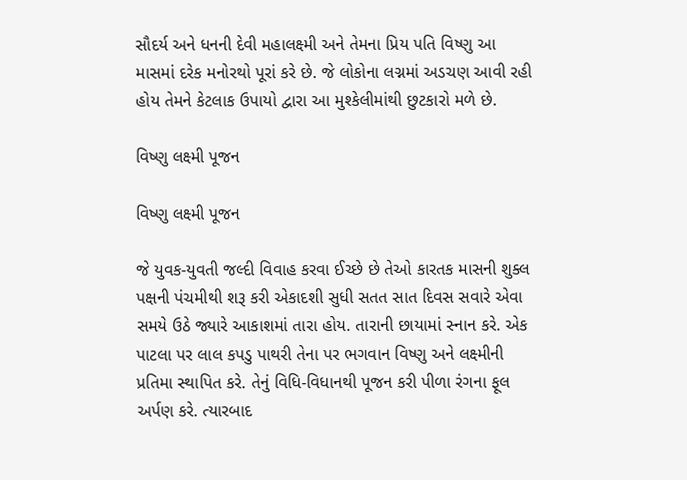સૌદર્ય અને ધનની દેવી મહાલક્ષ્મી અને તેમના પ્રિય પતિ વિષ્ણુ આ માસમાં દરેક મનોરથો પૂરાં કરે છે. જે લોકોના લગ્નમાં અડચણ આવી રહી હોય તેમને કેટલાક ઉપાયો દ્વારા આ મુશ્કેલીમાંથી છુટકારો મળે છે.

વિષ્ણુ લક્ષ્મી પૂજન

વિષ્ણુ લક્ષ્મી પૂજન

જે યુવક-યુવતી જલ્દી વિવાહ કરવા ઈચ્છે છે તેઓ કારતક માસની શુક્લ પક્ષની પંચમીથી શરૂ કરી એકાદશી સુધી સતત સાત દિવસ સવારે એવા સમયે ઉઠે જ્યારે આકાશમાં તારા હોય. તારાની છાયામાં સ્નાન કરે. એક પાટલા પર લાલ કપડુ પાથરી તેના પર ભગવાન વિષ્ણુ અને લક્ષ્મીની પ્રતિમા સ્થાપિત કરે. તેનું વિધિ-વિધાનથી પૂજન કરી પીળા રંગના ફૂલ અર્પણ કરે. ત્યારબાદ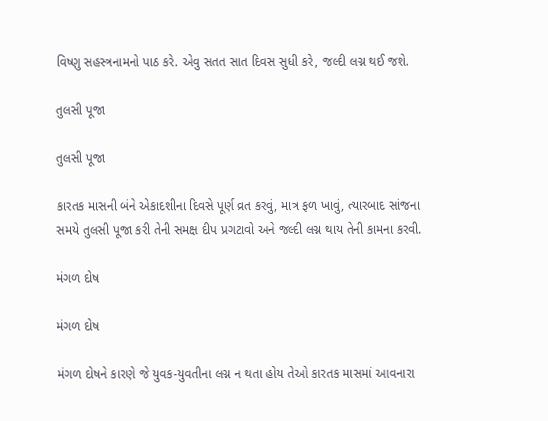વિષ્ણુ સહસ્ત્રનામનો પાઠ કરે. એવુ સતત સાત દિવસ સુધી કરે, જલ્દી લગ્ન થઈ જશે.

તુલસી પૂજા

તુલસી પૂજા

કારતક માસની બંને એકાદશીના દિવસે પૂર્ણ વ્રત કરવું, માત્ર ફળ ખાવું, ત્યારબાદ સાંજના સમયે તુલસી પૂજા કરી તેની સમક્ષ દીપ પ્રગટાવો અને જલ્દી લગ્ન થાય તેની કામના કરવી.

મંગળ દોષ

મંગળ દોષ

મંગળ દોષને કારણે જે યુવક-યુવતીના લગ્ન ન થતા હોય તેઓ કારતક માસમાં આવનારા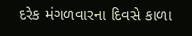દરેક મંગળવારના દિવસે કાળા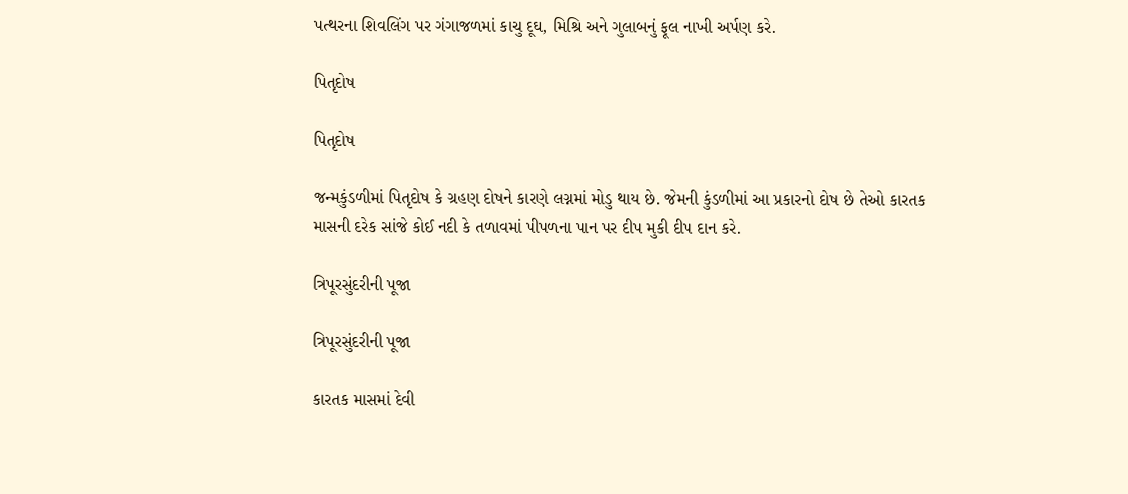પત્થરના શિવલિંગ પર ગંગાજળમાં કાચુ દૂઘ, મિશ્રિ અને ગુલાબનું ફૂલ નાખી અર્પણ કરે.

પિતૃદોષ

પિતૃદોષ

જન્મકુંડળીમાં પિતૃદોષ કે ગ્રહણ દોષને કારણે લગ્નમાં મોડુ થાય છે. જેમની કુંડળીમાં આ પ્રકારનો દોષ છે તેઓ કારતક માસની દરેક સાંજે કોઈ નદી કે તળાવમાં પીપળના પાન પર દીપ મુકી દીપ દાન કરે.

ત્રિપૂરસુંદરીની પૂજા

ત્રિપૂરસુંદરીની પૂજા

કારતક માસમાં દેવી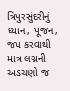ત્રિપુરસુંદરીનું ધ્યાન, પૂજન, જપ કરવાથી માત્ર લગ્નની અડચણો જ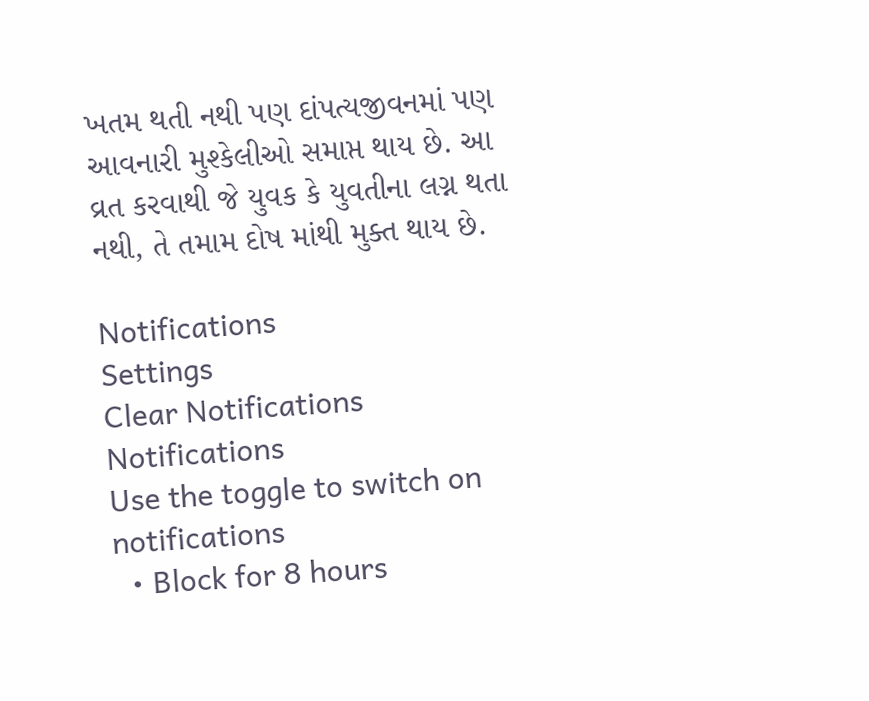ખતમ થતી નથી પણ દાંપત્યજીવનમાં પણ આવનારી મુશ્કેલીઓ સમાપ્ત થાય છે. આ વ્રત કરવાથી જે યુવક કે યુવતીના લગ્ન થતા નથી, તે તમામ દોષ માંથી મુક્ત થાય છે.

Notifications
Settings
Clear Notifications
Notifications
Use the toggle to switch on notifications
  • Block for 8 hours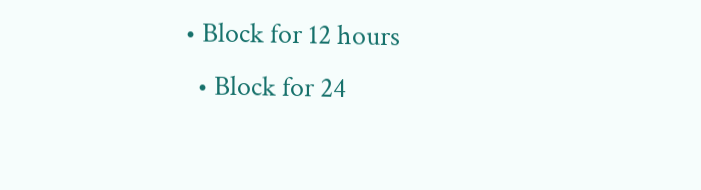• Block for 12 hours
  • Block for 24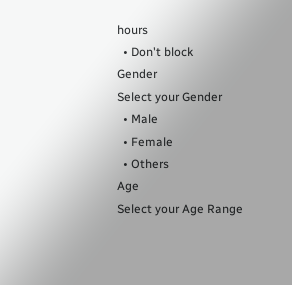hours
  • Don't block
Gender
Select your Gender
  • Male
  • Female
  • Others
Age
Select your Age Range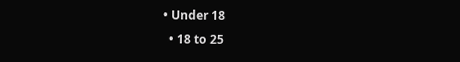• Under 18
  • 18 to 25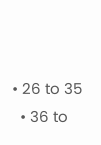• 26 to 35
  • 36 to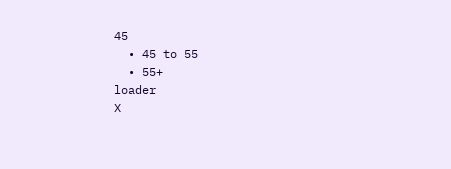45
  • 45 to 55
  • 55+
loader
X